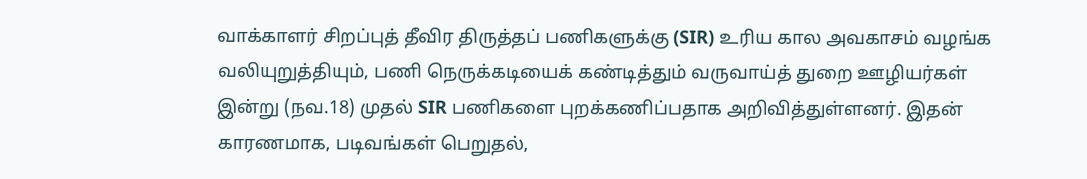வாக்காளர் சிறப்புத் தீவிர திருத்தப் பணிகளுக்கு (SIR) உரிய கால அவகாசம் வழங்க வலியுறுத்தியும், பணி நெருக்கடியைக் கண்டித்தும் வருவாய்த் துறை ஊழியர்கள் இன்று (நவ.18) முதல் SIR பணிகளை புறக்கணிப்பதாக அறிவித்துள்ளனர். இதன் காரணமாக, படிவங்கள் பெறுதல்,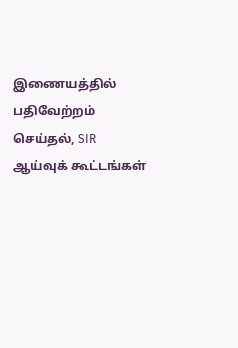இணையத்தில் பதிவேற்றம் செய்தல், SIR ஆய்வுக் கூட்டங்கள்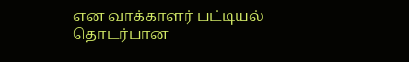என வாக்காளர் பட்டியல் தொடர்பான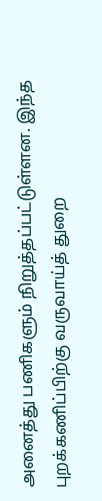அனைத்து பணிகளும் நிறுத்தப்பட்டுள்ளன. இந்த புறக்கணிப்பிற்கு வருவாய்த் துறை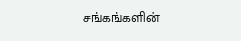சங்கங்களின்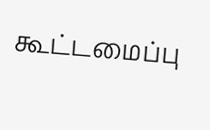கூட்டமைப்பு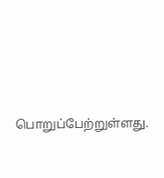பொறுப்பேற்றுள்ளது.